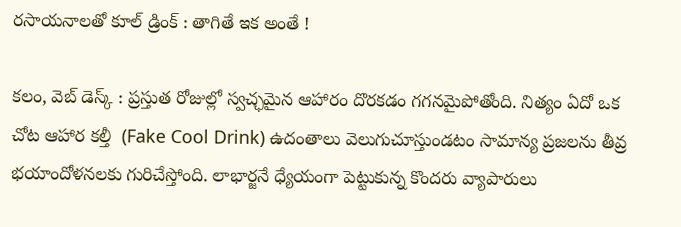రసాయనాలతో కూల్ డ్రింక్ : తాగితే ఇక అంతే !

కలం, వెబ్ డెస్క్ : ప్రస్తుత రోజుల్లో స్వచ్ఛమైన ఆహారం దొరకడం గగనమైపోతోంది. నిత్యం ఏదో ఒక చోట ఆహార కల్తీ  (Fake Cool Drink) ఉదంతాలు వెలుగుచూస్తుండటం సామాన్య ప్రజలను తీవ్ర భయాందోళనలకు గురిచేస్తోంది. లాభార్జనే ధ్యేయంగా పెట్టుకున్న కొందరు వ్యాపారులు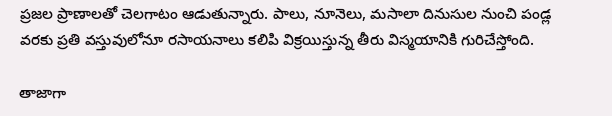ప్రజల ప్రాణాలతో చెలగాటం ఆడుతున్నారు. పాలు, నూనెలు, మసాలా దినుసుల నుంచి పండ్ల వరకు ప్రతి వస్తువులోనూ రసాయనాలు కలిపి విక్రయిస్తున్న తీరు విస్మయానికి గురిచేస్తోంది.

తాజాగా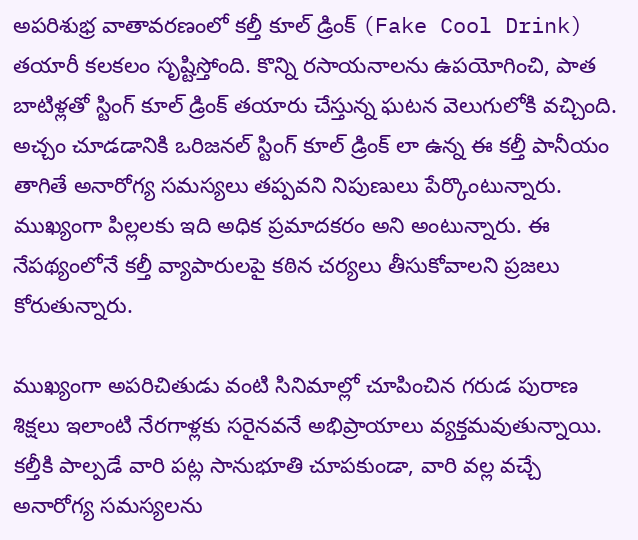అపరిశుభ్ర వాతావరణంలో కల్తీ కూల్ డ్రింక్ (Fake Cool Drink) తయారీ కలకలం సృష్టిస్తోంది. కొన్ని రసాయనాలను ఉపయోగించి, పాత బాటిళ్లతో స్టింగ్ కూల్ డ్రింక్ తయారు చేస్తున్న ఘటన వెలుగులోకి వచ్చింది. అచ్చం చూడడానికి ఒరిజనల్ స్టింగ్ కూల్ డ్రింక్ లా ఉన్న ఈ కల్తీ పానీయం తాగితే అనారోగ్య సమస్యలు తప్పవని నిపుణులు పేర్కొంటున్నారు. ముఖ్యంగా పిల్లలకు ఇది అధిక ప్రమాదకరం అని అంటున్నారు. ఈ నేపథ్యంలోనే కల్తీ వ్యాపారులపై కఠిన చర్యలు తీసుకోవాలని ప్రజలు కోరుతున్నారు.

ముఖ్యంగా అపరిచితుడు వంటి సినిమాల్లో చూపించిన గరుడ పురాణ శిక్షలు ఇలాంటి నేరగాళ్లకు సరైనవనే అభిప్రాయాలు వ్యక్తమవుతున్నాయి. కల్తీకి పాల్పడే వారి పట్ల సానుభూతి చూపకుండా, వారి వల్ల వచ్చే అనారోగ్య సమస్యలను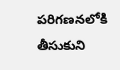పరిగణనలోకి తీసుకుని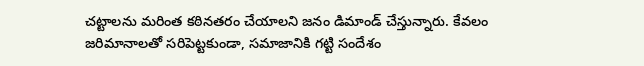చట్టాలను మరింత కఠినతరం చేయాలని జనం డిమాండ్ చేస్తున్నారు. కేవలం జరిమానాలతో సరిపెట్టకుండా, సమాజానికి గట్టి సందేశం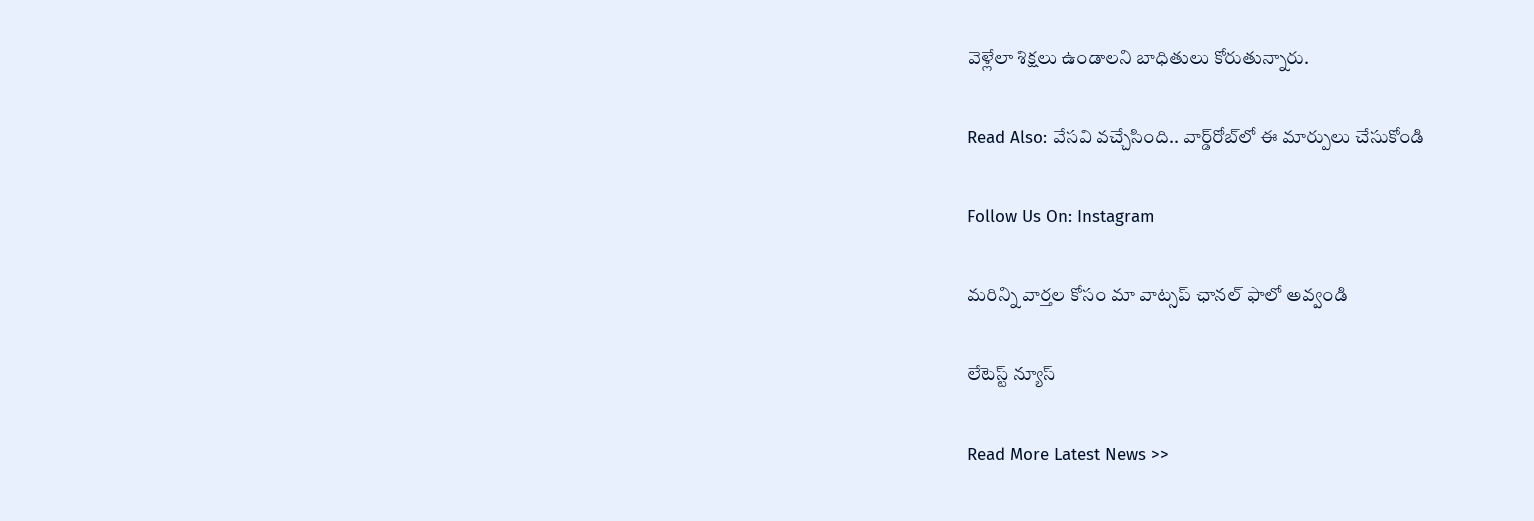వెళ్లేలా శిక్షలు ఉండాలని బాధితులు కోరుతున్నారు.

Read Also: వేసవి వచ్చేసింది.. వార్డ్‌రోబ్‌లో ఈ మార్పులు చేసుకోండి

Follow Us On: Instagram

మ‌రిన్ని వార్త‌ల కోసం మా వాట్స‌ప్ ఛాన‌ల్ ఫాలో అవ్వండి

లేటెస్ట్ న్యూస్‌

Read More Latest News >>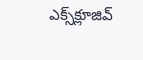ఎక్స్‌క్లూజివ్‌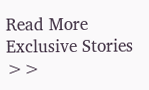Read More Exclusive Stories >>